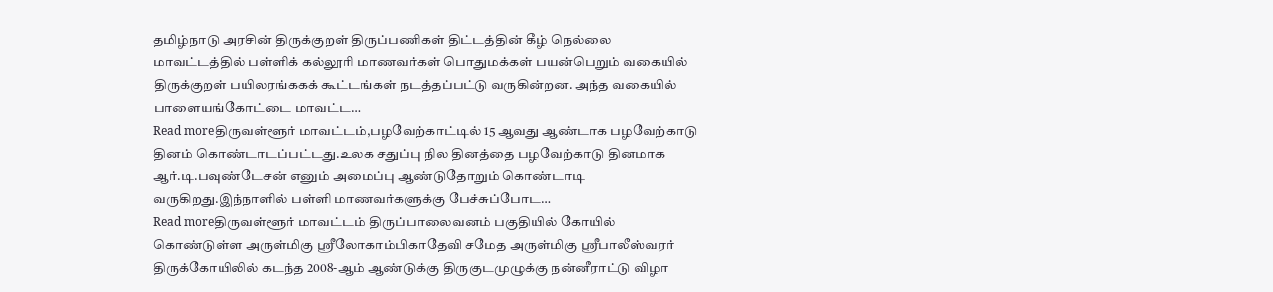தமிழ்நாடு அரசின் திருக்குறள் திருப்பணிகள் திட்டத்தின் கீழ் நெல்லை மாவட்டத்தில் பள்ளிக் கல்லூரி மாணவர்கள் பொதுமக்கள் பயன்பெறும் வகையில் திருக்குறள் பயிலரங்ககக் கூட்டங்கள் நடத்தப்பட்டு வருகின்றன. அந்த வகையில் பாளையங்கோட்டை மாவட்ட…
Read moreதிருவள்ளூர் மாவட்டம்,பழவேற்காட்டில் 15 ஆவது ஆண்டாக பழவேற்காடு தினம் கொண்டாடப்பட்டது.உலக சதுப்பு நில தினத்தை பழவேற்காடு தினமாக ஆர்.டி.பவுண்டேசன் எனும் அமைப்பு ஆண்டுதோறும் கொண்டாடி வருகிறது.இந்நாளில் பள்ளி மாணவர்களுக்கு பேச்சுப்போட…
Read moreதிருவள்ளூர் மாவட்டம் திருப்பாலைவனம் பகுதியில் கோயில் கொண்டுள்ள அருள்மிகு ஸ்ரீலோகாம்பிகாதேவி சமேத அருள்மிகு ஸ்ரீபாலீஸ்வரர் திருக்கோயிலில் கடந்த 2008-ஆம் ஆண்டுக்கு திருகுடமுழுக்கு நன்னீராட்டு விழா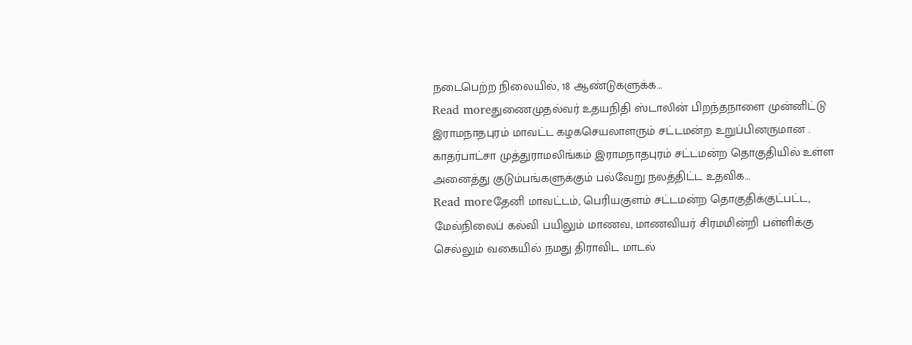நடைபெற்ற நிலையில், 18 ஆண்டுகளுக்க…
Read moreதுணைமுதல்வர் உதயநிதி ஸ்டாலின் பிறந்தநாளை முன்னிட்டு இராமநாதபுரம் மாவட்ட கழகசெயலாளரும் சட்டமன்ற உறுப்பினருமான . காதர்பாட்சா முத்துராமலிங்கம் இராமநாதபுரம் சட்டமன்ற தொகுதியில் உள்ள அனைத்து குடும்பங்களுக்கும் பல்வேறு நலத்திட்ட உதவிக…
Read moreதேனி மாவட்டம், பெரியகுளம் சட்டமன்ற தொகுதிக்குட்பட்ட, மேல்நிலைப் கல்வி பயிலும் மாணவ, மாணவியர் சிரமமின்றி பள்ளிக்கு செல்லும் வகையில் நமது திராவிட மாடல்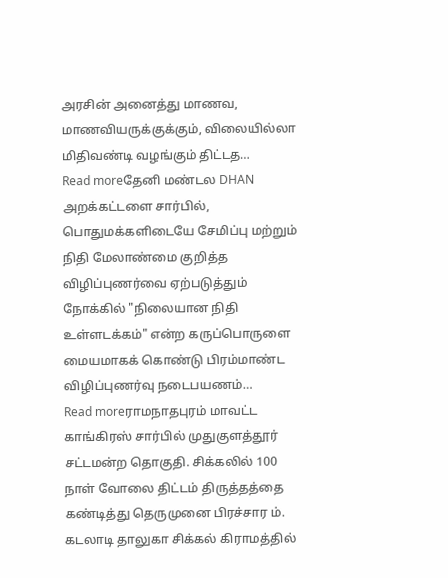அரசின் அனைத்து மாணவ, மாணவியருக்குக்கும், விலையில்லா மிதிவண்டி வழங்கும் திட்டத…
Read moreதேனி மண்டல DHAN அறக்கட்டளை சார்பில், பொதுமக்களிடையே சேமிப்பு மற்றும் நிதி மேலாண்மை குறித்த விழிப்புணர்வை ஏற்படுத்தும் நோக்கில் "நிலையான நிதி உள்ளடக்கம்" என்ற கருப்பொருளை மையமாகக் கொண்டு பிரம்மாண்ட விழிப்புணர்வு நடைபயணம்…
Read moreராமநாதபுரம் மாவட்ட காங்கிரஸ் சார்பில் முதுகுளத்தூர் சட்டமன்ற தொகுதி. சிக்கலில் 100 நாள் வோலை திட்டம் திருத்தத்தை கண்டித்து தெருமுனை பிரச்சார ம். கடலாடி தாலுகா சிக்கல் கிராமத்தில்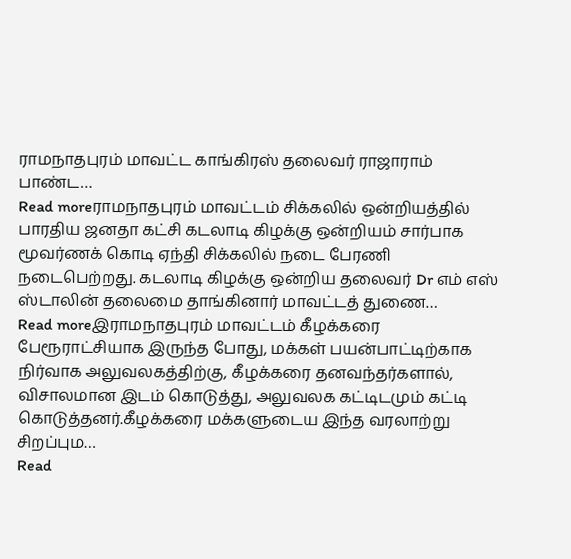ராமநாதபுரம் மாவட்ட காங்கிரஸ் தலைவர் ராஜாராம் பாண்ட…
Read moreராமநாதபுரம் மாவட்டம் சிக்கலில் ஒன்றியத்தில் பாரதிய ஜனதா கட்சி கடலாடி கிழக்கு ஒன்றியம் சார்பாக மூவர்ணக் கொடி ஏந்தி சிக்கலில் நடை பேரணி நடைபெற்றது. கடலாடி கிழக்கு ஒன்றிய தலைவர் Dr எம் எஸ் ஸ்டாலின் தலைமை தாங்கினார் மாவட்டத் துணை…
Read moreஇராமநாதபுரம் மாவட்டம் கீழக்கரை பேரூராட்சியாக இருந்த போது, மக்கள் பயன்பாட்டிற்காக நிர்வாக அலுவலகத்திற்கு, கீழக்கரை தனவந்தர்களால், விசாலமான இடம் கொடுத்து, அலுவலக கட்டிடமும் கட்டி கொடுத்தனர்.கீழக்கரை மக்களுடைய இந்த வரலாற்று சிறப்பும…
Read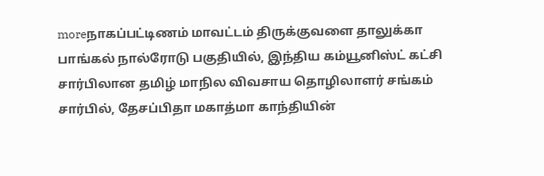moreநாகப்பட்டிணம் மாவட்டம் திருக்குவளை தாலுக்கா பாங்கல் நால்ரோடு பகுதியில், இந்திய கம்யூனிஸ்ட் கட்சி சார்பிலான தமிழ் மாநில விவசாய தொழிலாளர் சங்கம் சார்பில், தேசப்பிதா மகாத்மா காந்தியின்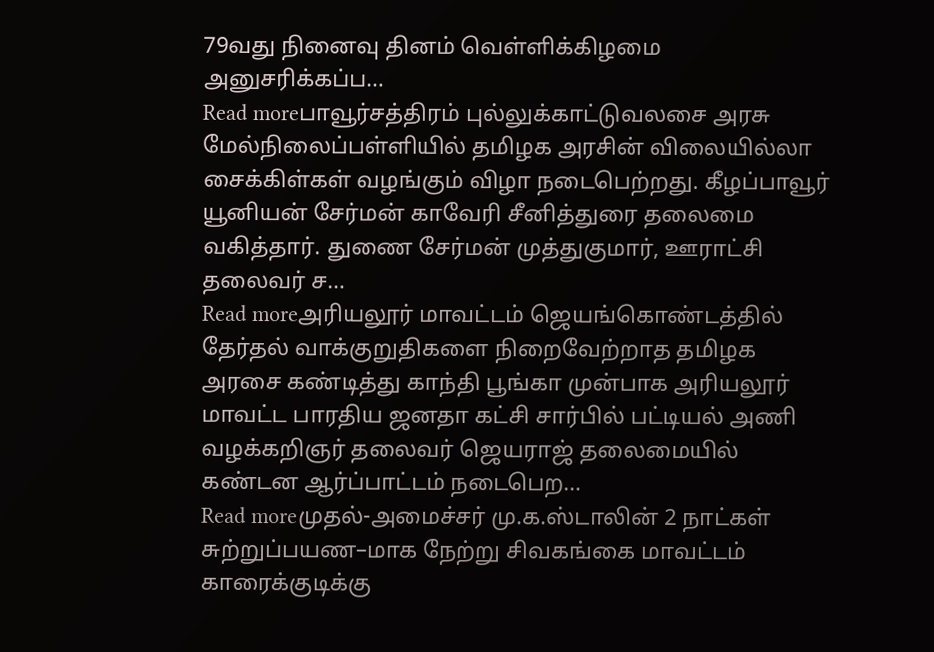79வது நினைவு தினம் வெள்ளிக்கிழமை அனுசரிக்கப்ப…
Read moreபாவூர்சத்திரம் புல்லுக்காட்டுவலசை அரசு மேல்நிலைப்பள்ளியில் தமிழக அரசின் விலையில்லா சைக்கிள்கள் வழங்கும் விழா நடைபெற்றது. கீழப்பாவூர் யூனியன் சேர்மன் காவேரி சீனித்துரை தலைமை வகித்தார். துணை சேர்மன் முத்துகுமார், ஊராட்சி தலைவர் ச…
Read moreஅரியலூர் மாவட்டம் ஜெயங்கொண்டத்தில் தேர்தல் வாக்குறுதிகளை நிறைவேற்றாத தமிழக அரசை கண்டித்து காந்தி பூங்கா முன்பாக அரியலூர் மாவட்ட பாரதிய ஜனதா கட்சி சார்பில் பட்டியல் அணி வழக்கறிஞர் தலைவர் ஜெயராஜ் தலைமையில் கண்டன ஆர்ப்பாட்டம் நடைபெற…
Read moreமுதல்-அமைச்சர் மு.க.ஸ்டாலின் 2 நாட்கள் சுற்றுப்பயண–மாக நேற்று சிவகங்கை மாவட்டம் காரைக்குடிக்கு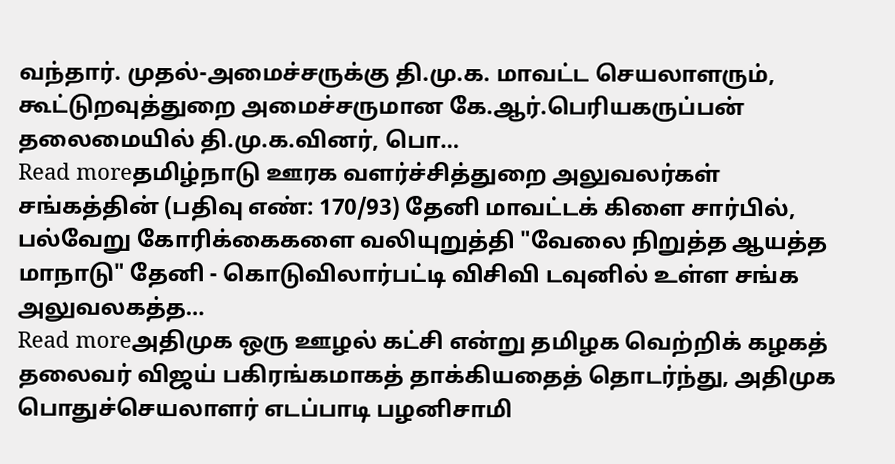வந்தார். முதல்-அமைச்சருக்கு தி.மு.க. மாவட்ட செயலாளரும், கூட்டுறவுத்துறை அமைச்சருமான கே.ஆர்.பெரியகருப்பன் தலைமையில் தி.மு.க.வினர், பொ…
Read moreதமிழ்நாடு ஊரக வளர்ச்சித்துறை அலுவலர்கள் சங்கத்தின் (பதிவு எண்: 170/93) தேனி மாவட்டக் கிளை சார்பில், பல்வேறு கோரிக்கைகளை வலியுறுத்தி "வேலை நிறுத்த ஆயத்த மாநாடு" தேனி - கொடுவிலார்பட்டி விசிவி டவுனில் உள்ள சங்க அலுவலகத்த…
Read moreஅதிமுக ஒரு ஊழல் கட்சி என்று தமிழக வெற்றிக் கழகத் தலைவர் விஜய் பகிரங்கமாகத் தாக்கியதைத் தொடர்ந்து, அதிமுக பொதுச்செயலாளர் எடப்பாடி பழனிசாமி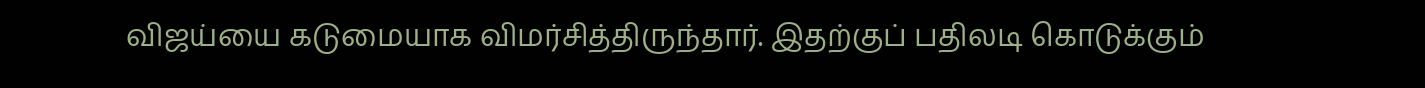விஜய்யை கடுமையாக விமர்சித்திருந்தார். இதற்குப் பதிலடி கொடுக்கும்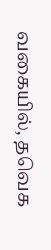வகையில், தவெக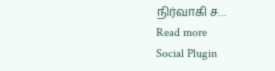நிர்வாகி ச…
Read more
Social Plugin